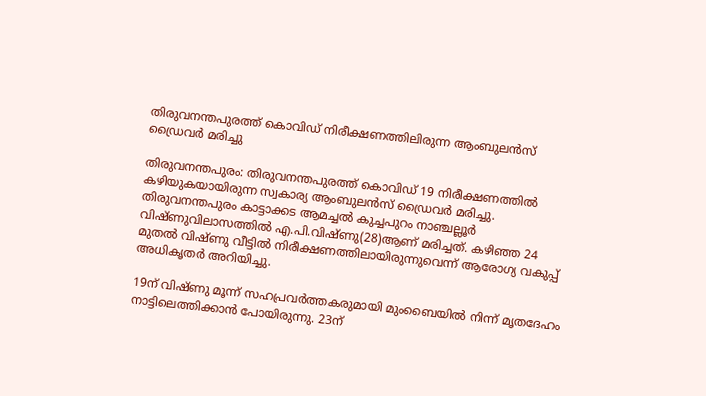തിരുവനന്തപുരത്ത് കൊവിഡ് നിരീക്ഷണത്തിലിരുന്ന ആംബുലന്‍സ് ഡ്രൈവര്‍ മരിച്ചു

തിരുവനന്തപുരം: തിരുവനന്തപുരത്ത് കൊവിഡ് 19 നിരീക്ഷണത്തില്‍ കഴിയുകയായിരുന്ന സ്വകാര്യ ആംബുലന്‍സ് ഡ്രൈവര്‍ മരിച്ചു. തിരുവനന്തപുരം കാട്ടാക്കട ആമച്ചല്‍ കുച്ചപുറം നാഞ്ചല്ലൂര്‍ വിഷ്ണുവിലാസത്തില്‍ എ.പി.വിഷ്ണു(28)ആണ് മരിച്ചത്. കഴിഞ്ഞ 24 മുതല്‍ വിഷ്ണു വീട്ടില്‍ നിരീക്ഷണത്തിലായിരുന്നുവെന്ന് ആരോഗ്യ വകുപ്പ് അധികൃതര്‍ അറിയിച്ചു.

19ന് വിഷ്ണു മൂന്ന് സഹപ്രവര്‍ത്തകരുമായി മുംബൈയില്‍ നിന്ന് മൃതദേഹം നാട്ടിലെത്തിക്കാന്‍ പോയിരുന്നു. 23ന്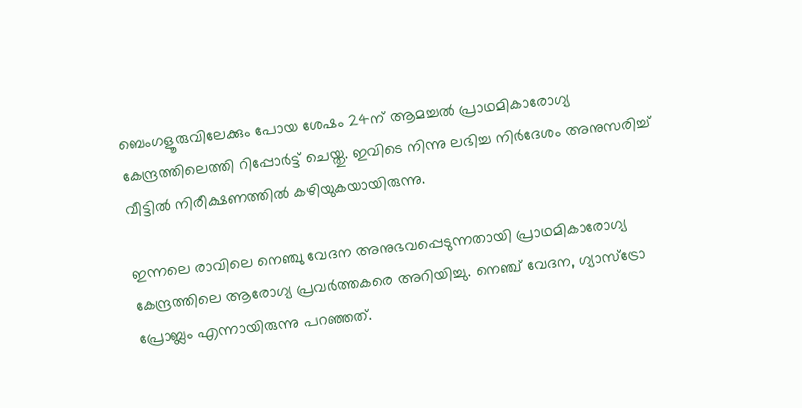ബെംഗളൂരുവിലേക്കും പോയ ശേഷം 24ന് ആമച്ചല്‍ പ്രാഥമികാരോഗ്യ കേന്ദ്രത്തിലെത്തി റിപ്പോര്‍ട്ട് ചെയ്തു. ഇവിടെ നിന്നു ലഭിച്ച നിര്‍ദേശം അനുസരിച്ച് വീട്ടില്‍ നിരീക്ഷണത്തില്‍ കഴിയുകയായിരുന്നു.

ഇന്നലെ രാവിലെ നെഞ്ചു വേദന അനുഭവപ്പെടുന്നതായി പ്രാഥമികാരോഗ്യ കേന്ദ്രത്തിലെ ആരോഗ്യ പ്രവര്‍ത്തകരെ അറിയിച്ചു. നെഞ്ച് വേദന, ഗ്യാസ്‌ട്രോ പ്രോബ്ലം എന്നായിരുന്നു പറഞ്ഞത്.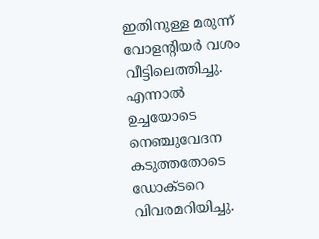ഇതിനുള്ള മരുന്ന് വോളന്റിയര്‍ വശം വീട്ടിലെത്തിച്ചു. എന്നാല്‍ ഉച്ചയോടെ നെഞ്ചുവേദന കടുത്തതോടെ ഡോക്ടറെ വിവരമറിയിച്ചു.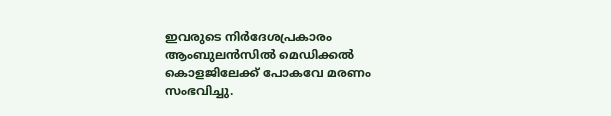ഇവരുടെ നിര്‍ദേശപ്രകാരം ആംബുലന്‍സില്‍ മെഡിക്കല്‍ കൊളജിലേക്ക് പോകവേ മരണം സംഭവിച്ചു.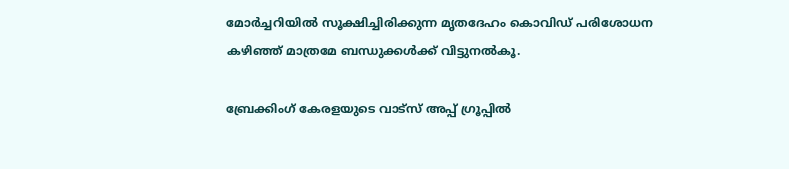മോര്‍ച്ചറിയില്‍ സൂക്ഷിച്ചിരിക്കുന്ന മൃതദേഹം കൊവിഡ് പരിശോധന കഴിഞ്ഞ് മാത്രമേ ബന്ധുക്കള്‍ക്ക് വിട്ടുനല്‍കൂ.

ബ്രേക്കിംഗ് കേരളയുടെ വാട്സ് അപ്പ് ഗ്രൂപ്പിൽ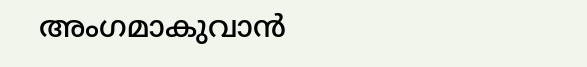അംഗമാകുവാൻ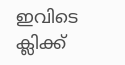ഇവിടെ ക്ലിക്ക്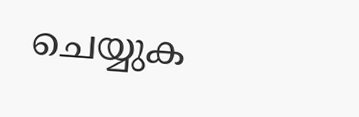ചെയ്യുക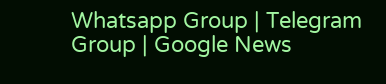Whatsapp Group | Telegram Group | Google News